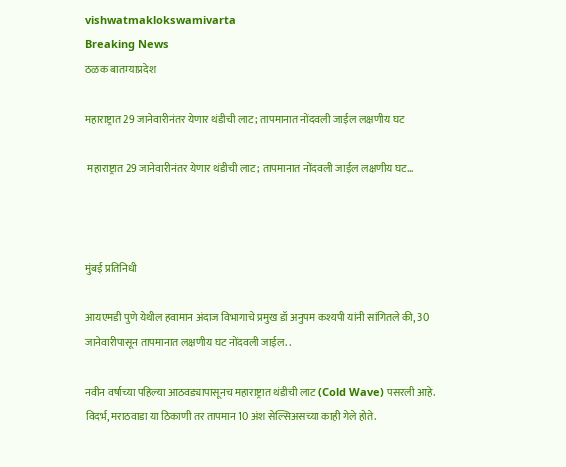vishwatmaklokswamivarta
Breaking News
ठळक बातम्याप्रदेश

महाराष्ट्रात 29 जानेवारीनंतर येणार थंडीची लाट; तापमानात नोंदवली जाईल लक्षणीय घट

 महाराष्ट्रात 29 जानेवारीनंतर येणार थंडीची लाट; तापमानात नोंदवली जाईल लक्षणीय घट…



मुंबई प्रतिनिधी

आयएमडी पुणे येथील हवामान अंदाज विभागाचे प्रमुख डॉ अनुपम कश्यपी यांनी सांगितले की, 30 जानेवारीपासून तापमानात लक्षणीय घट नोंदवली जाईल. .

नवीन वर्षाच्या पहिल्या आठवड्यापासूनच महाराष्ट्रात थंडीची लाट (Cold Wave) पसरली आहे. विदर्भ, मराठवाडा या ठिकाणी तर तापमान 10 अंश सेल्सिअसच्या काही गेले होते.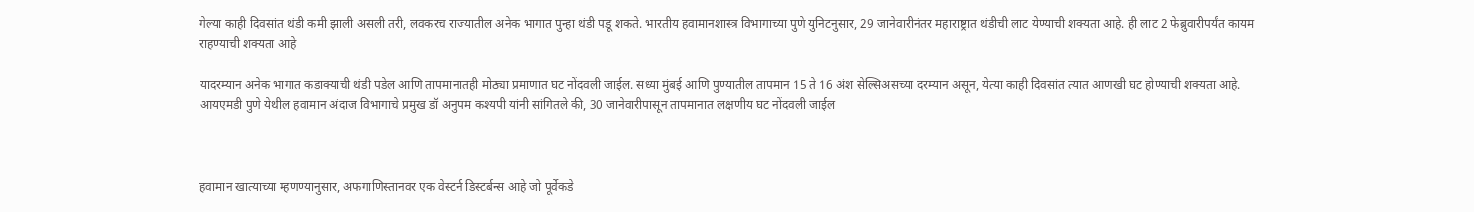गेल्या काही दिवसांत थंडी कमी झाली असली तरी, लवकरच राज्यातील अनेक भागात पुन्हा थंडी पडू शकते. भारतीय हवामानशास्त्र विभागाच्या पुणे युनिटनुसार, 29 जानेवारीनंतर महाराष्ट्रात थंडीची लाट येण्याची शक्यता आहे. ही लाट 2 फेब्रुवारीपर्यंत कायम राहण्याची शक्यता आहे

यादरम्यान अनेक भागात कडाक्याची थंडी पडेल आणि तापमानातही मोठ्या प्रमाणात घट नोंदवली जाईल. सध्या मुंबई आणि पुण्यातील तापमान 15 ते 16 अंश सेल्सिअसच्या दरम्यान असून, येत्या काही दिवसांत त्यात आणखी घट होण्याची शक्यता आहे. आयएमडी पुणे येथील हवामान अंदाज विभागाचे प्रमुख डॉ अनुपम कश्यपी यांनी सांगितले की, 30 जानेवारीपासून तापमानात लक्षणीय घट नोंदवली जाईल



हवामान खात्याच्या म्हणण्यानुसार, अफगाणिस्तानवर एक वेस्टर्न डिस्टर्बन्स आहे जो पूर्वेकडे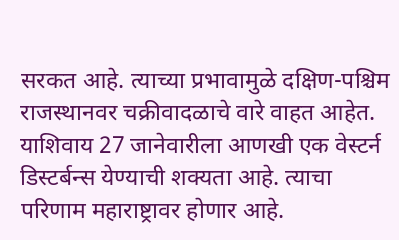सरकत आहे. त्याच्या प्रभावामुळे दक्षिण-पश्चिम राजस्थानवर चक्रीवादळाचे वारे वाहत आहेत. याशिवाय 27 जानेवारीला आणखी एक वेस्टर्न डिस्टर्बन्स येण्याची शक्यता आहे. त्याचा परिणाम महाराष्ट्रावर होणार आहे.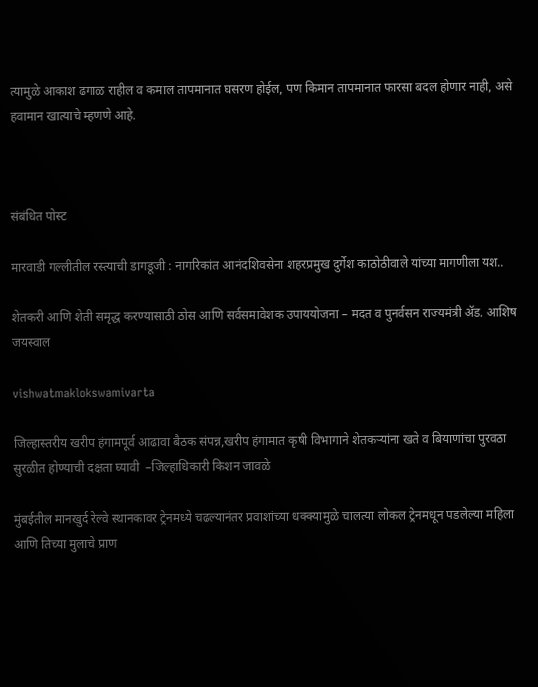त्यामुळे आकाश ढगाळ राहील व कमाल तापमानात घसरण होईल, पण किमान तापमानात फारसा बदल होणार नाही, असे हवामान खात्याचे म्हणणे आहे.



संबंधित पोस्ट

मारवाडी गल्लीतील रस्त्याची डागडूजी : नागरिकांत आनंदशिवसेना शहरप्रमुख दुर्गेश काठोठीवाले यांच्या मागणीला यश..

शेतकरी आणि शेती समृद्ध करण्यासाठी ठोस आणि सर्वसमावेशक उपाययोजना – मदत व पुनर्वसन राज्यमंत्री ॲड. आशिष जयस्वाल

vishwatmaklokswamivarta

जिल्हास्तरीय खरीप हंगामपूर्व आढावा बैठक संपन्न,खरीप हंगामात कृषी विभागाने शेतकऱ्यांना खते व बियाणांचा पुरवठा सुरळीत होण्याची दक्षता घ्यावी  –जिल्हाधिकारी किशन जावळे

मुंबईतील मानखुर्द रेल्वे स्थानकावर ट्रेनमध्ये चढल्यानंतर प्रवाशांच्या धक्क्यामुळे चालत्या लोकल ट्रेनमधून पडलेल्या महिला आणि तिच्या मुलाचे प्राण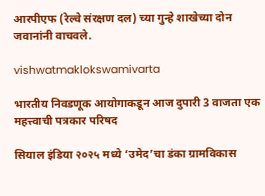आरपीएफ (रेल्वे संरक्षण दल) च्या गुन्हे शाखेच्या दोन जवानांनी वाचवले.

vishwatmaklokswamivarta

भारतीय निवडणूक आयोगाकडून आज दुपारी 3 वाजता एक महत्त्वाची पत्रकार परिषद

सियाल इंडिया २०२५ मध्ये ‘उमेद’चा डंका ग्रामविकास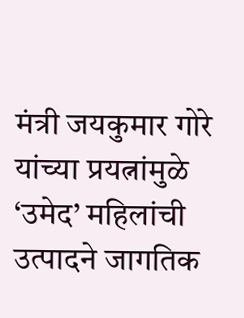मंत्री जयकुमार गोरे यांच्या प्रयत्नांमुळे ‘उमेद’ महिलांची उत्पादने जागतिक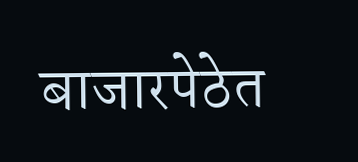बाजारपेठेत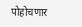पोहोचणार